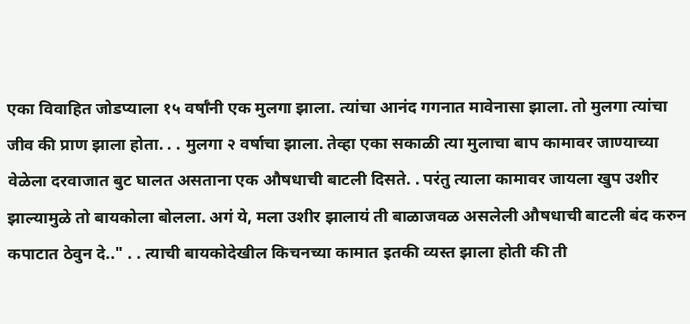एका विवाहित जोडप्याला १५ वर्षाँनी एक मुलगा झाला. त्यांचा आनंद गगनात मावेनासा झाला. तो मुलगा त्यांचा जीव की प्राण झाला होता. . . मुलगा २ वर्षाचा झाला. तेव्हा एका सकाळी त्या मुलाचा बाप कामावर जाण्याच्या वेळेला दरवाजात बुट घालत असताना एक औषधाची बाटली दिसते. . परंतु त्याला कामावर जायला खुप उशीर झाल्यामुळे तो बायकोला बोलला. अगं ये, मला उशीर झालायं ती बाळाजवळ असलेली औषधाची बाटली बंद करुन कपाटात ठेवुन दे.." . . त्याची बायकोदेखील किचनच्या कामात इतकी व्यस्त झाला होती की ती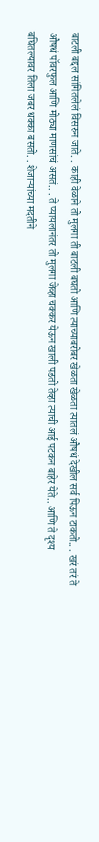बाटली बद्दल सांगितलेलं विसरुन जाते. . काही वेळाने तो मुलगा ती बाटली बघतो आणि त्याच्याबरोबर खेळता खेळता त्यातलं औषधं देखील सर्व पिऊन टाकतो.. . खरं तरं ते औषधं पॉवरफुल आणि मोठ्या माणसांचं असतं.. . ते प्यायलानंतर तो मुलगा जेव्हा चक्कर येऊन खाली पडतो तेव्हा त्याची आई पटकन बाहेर येते.. आणि ते दृश्य बघितल्यावर तिला जबर धक्का बसतो. . शेजाऱ्यांच्या मदतीने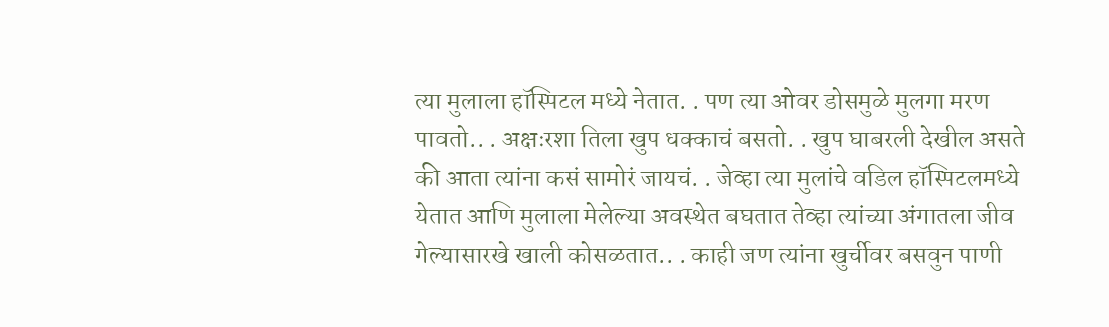त्या मुलाला हॉस्पिटल मध्ये नेतात. . पण त्या ओवर डोसमुळे मुलगा मरण पावतो.. . अक्षःरशा तिला खुप धक्काचं बसतो. . खुप घाबरली देखील असते की आता त्यांना कसं सामोरं जायचं. . जेव्हा त्या मुलांचे वडिल हॉस्पिटलमध्ये येतात आणि मुलाला मेलेल्या अवस्थेत बघतात तेव्हा त्यांच्या अंगातला जीव गेल्यासारखे खाली कोसळतात.. . काही जण त्यांना खुर्चीवर बसवुन पाणी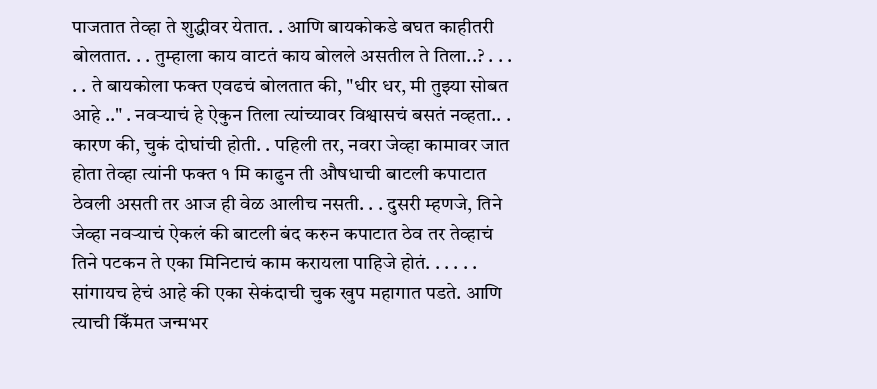पाजतात तेव्हा ते शुद्धीवर येतात. . आणि बायकोकडे बघत काहीतरी बोलतात. . . तुम्हाला काय वाटतं काय बोलले असतील ते तिला..? . . . . . ते बायकोला फक्त एवढचं बोलतात की, "धीर धर, मी तुझ्या सोबत आहे .." . नवऱ्याचं हे ऐकुन तिला त्यांच्यावर विश्वासचं बसतं नव्हता.. . कारण की, चुकं दोघांची होती. . पहिली तर, नवरा जेव्हा कामावर जात होता तेव्हा त्यांनी फक्त १ मि काढुन ती औषधाची बाटली कपाटात ठेवली असती तर आज ही वेळ आलीच नसती. . . दुसरी म्हणजे, तिने जेव्हा नवऱ्याचं ऐकलं की बाटली बंद करुन कपाटात ठेव तर तेव्हाचं तिने पटकन ते एका मिनिटाचं काम करायला पाहिजे होतं. . . . . . सांगायच हेचं आहे की एका सेकंदाची चुक खुप महागात पडते. आणि त्याची किँमत जन्मभर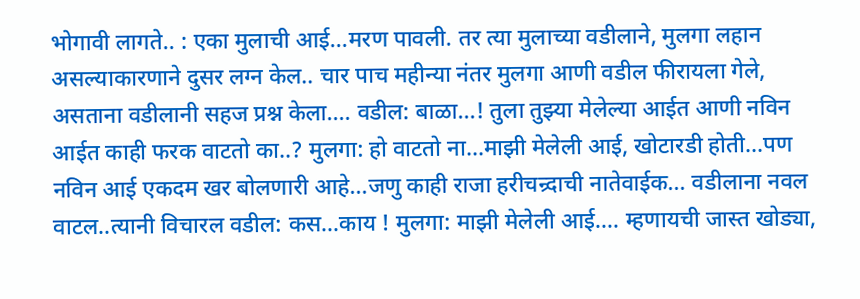भोगावी लागते.. : एका मुलाची आई...मरण पावली. तर त्या मुलाच्या वडीलाने, मुलगा लहान असल्याकारणाने दुसर लग्न केल.. चार पाच महीन्या नंतर मुलगा आणी वडील फीरायला गेले, असताना वडीलानी सहज प्रश्न केला.... वडील: बाळा...! तुला तुझ्या मेलेल्या आईत आणी नविन आईत काही फरक वाटतो का..? मुलगा: हो वाटतो ना...माझी मेलेली आई, खोटारडी होती...पण नविन आई एकदम खर बोलणारी आहे...जणु काही राजा हरीचन्र्दाची नातेवाईक... वडीलाना नवल वाटल..त्यानी विचारल वडील: कस...काय ! मुलगा: माझी मेलेली आई.... म्हणायची जास्त खोड्या,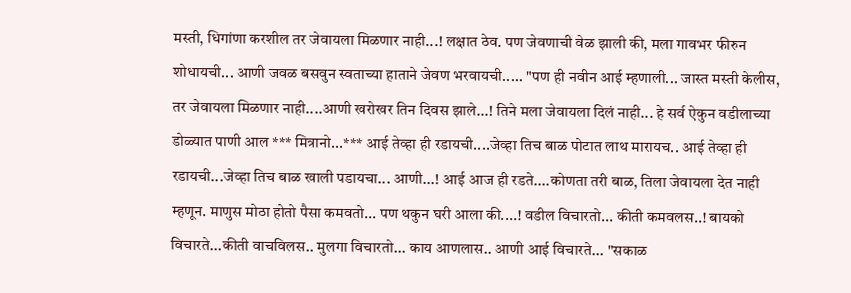मस्ती, धिगांणा करशील तर जेवायला मिळणार नाही...! लक्षात ठेव. पण जेवणाची वेळ झाली की, मला गावभर फीरुन शोधायची... आणी जवळ बसवुन स्वताच्या हाताने जेवण भरवायची..... "पण ही नवीन आई म्हणाली... जास्त मस्ती केलीस, तर जेवायला मिळणार नाही....आणी खरोखर तिन दिवस झाले...! तिने मला जेवायला दिलं नाही... हे सर्व ऐकुन वडीलाच्या डोळ्यात पाणी आल *** मित्रानो...*** आई तेव्हा ही रडायची....जेव्हा तिच बाळ पोटात लाथ मारायच.. आई तेव्हा ही रडायची...जेव्हा तिच बाळ खाली पडायचा... आणी...! आई आज ही रडते....कोणता तरी बाळ, तिला जेवायला देत नाही म्हणून. माणुस मोठा होतो पैसा कमवतो... पण थकुन घरी आला की....! वडील विचारतो... कीती कमवलस..! बायको विचारते...कीती वाचविलस.. मुलगा विचारतो... काय आणलास.. आणी आई विचारते... "सकाळ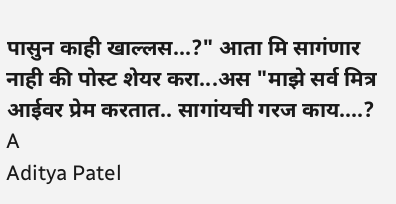पासुन काही खाल्लस...?" आता मि सागंणार नाही की पोस्ट शेयर करा...अस "माझे सर्व मित्र आईवर प्रेम करतात.. सागांयची गरज काय....?
A
Aditya Patel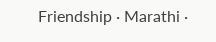Friendship · Marathi ·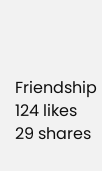Friendship
124 likes
29 shares